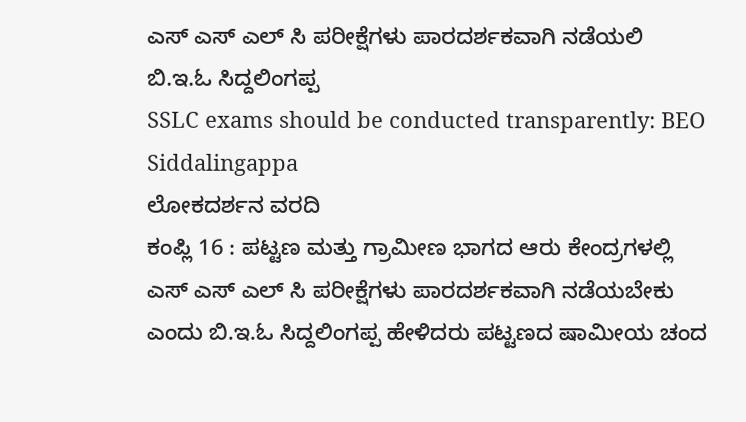ಎಸ್ ಎಸ್ ಎಲ್ ಸಿ ಪರೀಕ್ಷೆಗಳು ಪಾರದರ್ಶಕವಾಗಿ ನಡೆಯಲಿ ಬಿ.ಇ.ಓ ಸಿದ್ದಲಿಂಗಪ್ಪ
SSLC exams should be conducted transparently: BEO Siddalingappa
ಲೋಕದರ್ಶನ ವರದಿ
ಕಂಪ್ಲಿ 16 : ಪಟ್ಟಣ ಮತ್ತು ಗ್ರಾಮೀಣ ಭಾಗದ ಆರು ಕೇಂದ್ರಗಳಲ್ಲಿ ಎಸ್ ಎಸ್ ಎಲ್ ಸಿ ಪರೀಕ್ಷೆಗಳು ಪಾರದರ್ಶಕವಾಗಿ ನಡೆಯಬೇಕು ಎಂದು ಬಿ.ಇ.ಓ ಸಿದ್ದಲಿಂಗಪ್ಪ ಹೇಳಿದರು ಪಟ್ಟಣದ ಷಾಮೀಯ ಚಂದ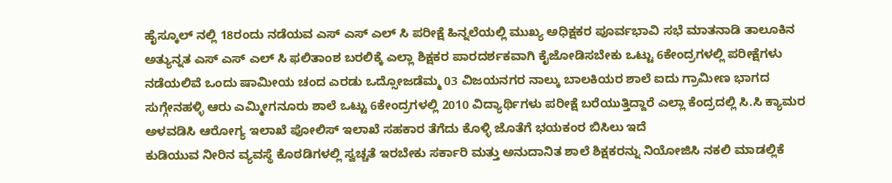ಹೈಸ್ಕೂಲ್ ನಲ್ಲಿ 18ರಂದು ನಡೆಯವ ಎಸ್ ಎಸ್ ಎಲ್ ಸಿ ಪರೀಕ್ಷೆ ಹಿನ್ನಲೆಯಲ್ಲಿ ಮುಖ್ಯ ಅಧಿಕ್ಷಕರ ಪೂರ್ವಭಾವಿ ಸಭೆ ಮಾತನಾಡಿ ತಾಲೂಕಿನ ಅತ್ಯುನ್ನತ ಎಸ್ ಎಸ್ ಎಲ್ ಸಿ ಫಲಿತಾಂಶ ಬರಲಿಕ್ಕೆ ಎಲ್ಲಾ ಶಿಕ್ಷಕರ ಪಾರದರ್ಶಕವಾಗಿ ಕೈಜೋಡಿಸಬೇಕು ಒಟ್ಟು 6ಕೇಂದ್ರಗಳಲ್ಲಿ ಪರೀಕ್ಷೆಗಳು ನಡೆಯಲಿವೆ ಒಂದು ಷಾಮೀಯ ಚಂದ ಎರಡು ಒದ್ಸೋಜಡೆಮ್ಮ 03 ವಿಜಯನಗರ ನಾಲ್ಕು ಬಾಲಕಿಯರ ಶಾಲೆ ಐದು ಗ್ರಾಮೀಣ ಭಾಗದ ಸುಗ್ಗೇನಹಳ್ಳಿ ಆರು ಎಮ್ಮೀಗನೂರು ಶಾಲೆ ಒಟ್ಟು 6ಕೇಂದ್ರಗಳಲ್ಲಿ 2010 ವಿದ್ಯಾರ್ಥಿಗಳು ಪರೀಕ್ಷೆ ಬರೆಯುತ್ತಿದ್ದಾರೆ ಎಲ್ಲಾ ಕೆಂದ್ರದಲ್ಲಿ ಸಿ.ಸಿ ಕ್ಯಾಮರ ಅಳವಡಿಸಿ ಆರೋಗ್ಯ ಇಲಾಖೆ ಪೋಲಿಸ್ ಇಲಾಖೆ ಸಹಕಾರ ತೆಗೆದು ಕೊಳ್ಳಿ ಜೊತೆಗೆ ಭಯಕಂರ ಬಿಸಿಲು ಇದೆ
ಕುಡಿಯುವ ನೀರಿನ ವ್ಯವಸ್ಥೆ ಕೊಠಡಿಗಳಲ್ಲಿ ಸ್ವಚ್ಚತೆ ಇರಬೇಕು ಸರ್ಕಾರಿ ಮತ್ತು ಅನುದಾನಿತ ಶಾಲೆ ಶಿಕ್ಷಕರನ್ನು ನಿಯೋಜಿಸಿ ನಕಲಿ ಮಾಡಲ್ಲಿಕೆ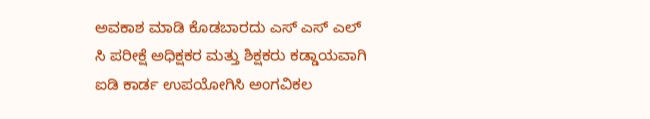ಅವಕಾಶ ಮಾಡಿ ಕೊಡಬಾರದು ಎಸ್ ಎಸ್ ಎಲ್ ಸಿ ಪರೀಕ್ಷೆ ಅಧಿಕ್ಷಕರ ಮತ್ತು ಶಿಕ್ಷಕರು ಕಡ್ಡಾಯವಾಗಿ ಐಡಿ ಕಾರ್ಡ ಉಪಯೋಗಿಸಿ ಅಂಗವಿಕಲ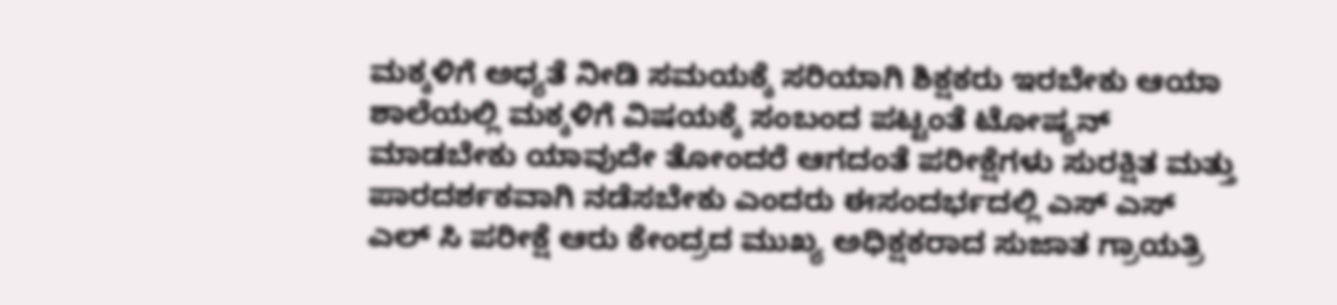ಮಕ್ಕಳಿಗೆ ಅಧ್ಯತೆ ನೀಡಿ ಸಮಯಕ್ಕೆ ಸರಿಯಾಗಿ ಶಿಕ್ಷಕರು ಇರಬೇಕು ಆಯಾ ಶಾಲೆಯಲ್ಲಿ ಮಕ್ಕಳಿಗೆ ವಿಷಯಕ್ಕೆ ಸಂಬಂದ ಪಟ್ಟಂತೆ ಟೋಷ್ಯನ್ ಮಾಡಬೇಕು ಯಾವುದೇ ತೋಂದರೆ ಆಗದಂತೆ ಪರೀಕ್ಷೆಗಳು ಸುರಕ್ಷಿತ ಮತ್ತು ಪಾರದರ್ಶಕವಾಗಿ ನಡೆಸಬೇಕು ಎಂದರು ಈಸಂದರ್ಭದಲ್ಲಿ ಎಸ್ ಎಸ್ ಎಲ್ ಸಿ ಪರೀಕ್ಷೆ ಆರು ಕೇಂದ್ರದ ಮುಖ್ಯ ಅಧಿಕ್ಷಕರಾದ ಸುಜಾತ ಗ್ರಾಯತ್ರಿ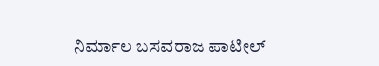ನಿರ್ಮಾಲ ಬಸವರಾಜ ಪಾಟೀಲ್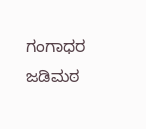ಗಂಗಾಧರ ಜಡಿಮಠ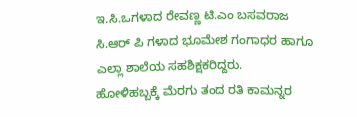ಇ.ಸಿ.ಒಗಳಾದ ರೇವಣ್ಣ ಟಿ.ಎಂ ಬಸವರಾಜ ಸಿ.ಆರ್ ಪಿ ಗಳಾದ ಭೂಮೇಶ ಗಂಗಾಧರ ಹಾಗೂ ಎಲ್ಲಾ ಶಾಲೆಯ ಸಹಶಿಕ್ಷಕರಿದ್ದರು.
ಹೋಳಿಹಬ್ಬಕ್ಕೆ ಮೆರಗು ತಂದ ರತಿ ಕಾಮನ್ನರ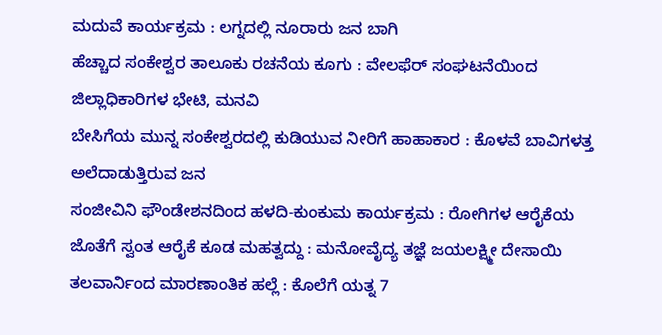ಮದುವೆ ಕಾರ್ಯಕ್ರಮ : ಲಗ್ನದಲ್ಲಿ ನೂರಾರು ಜನ ಬಾಗಿ
ಹೆಚ್ಚಾದ ಸಂಕೇಶ್ವರ ತಾಲೂಕು ರಚನೆಯ ಕೂಗು : ವೇಲಫೆರ್ ಸಂಘಟನೆಯಿಂದ ಜಿಲ್ಲಾಧಿಕಾರಿಗಳ ಭೇಟಿ, ಮನವಿ
ಬೇಸಿಗೆಯ ಮುನ್ನ ಸಂಕೇಶ್ವರದಲ್ಲಿ ಕುಡಿಯುವ ನೀರಿಗೆ ಹಾಹಾಕಾರ : ಕೊಳವೆ ಬಾವಿಗಳತ್ತ ಅಲೆದಾಡುತ್ತಿರುವ ಜನ
ಸಂಜೀವಿನಿ ಫೌಂಡೇಶನದಿಂದ ಹಳದಿ-ಕುಂಕುಮ ಕಾರ್ಯಕ್ರಮ : ರೋಗಿಗಳ ಆರೈಕೆಯ ಜೊತೆಗೆ ಸ್ವಂತ ಆರೈಕೆ ಕೂಡ ಮಹತ್ವದ್ದು : ಮನೋವೈದ್ಯ ತಜ್ಞೆ ಜಯಲಕ್ಷ್ಮೀ ದೇಸಾಯಿ
ತಲವಾರ್ನಿಂದ ಮಾರಣಾಂತಿಕ ಹಲ್ಲೆ : ಕೊಲೆಗೆ ಯತ್ನ 7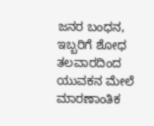ಜನರ ಬಂಧನ, ಇಬ್ಬರಿಗೆ ಶೋಧ
ತಲವಾರದಿಂದ ಯುವಕನ ಮೇಲೆ ಮಾರಣಾಂತಿಕ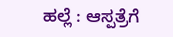ಹಲ್ಲೆ : ಆಸ್ಪತ್ರೆಗೆ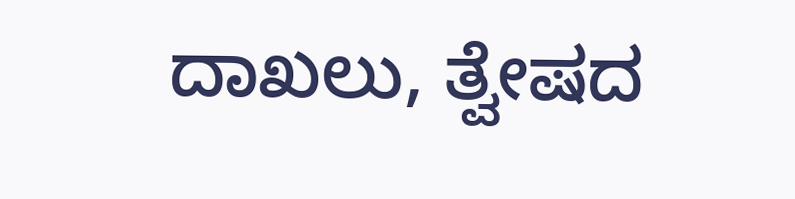ದಾಖಲು, ತ್ವೇಷದ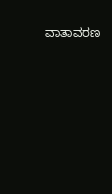ವಾತಾವರಣ